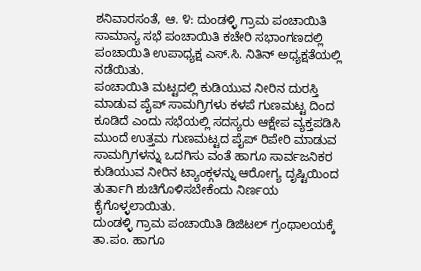ಶನಿವಾರಸಂತೆ, ಆ. ೪: ದುಂಡಳ್ಳಿ ಗ್ರಾಮ ಪಂಚಾಯಿತಿ ಸಾಮಾನ್ಯ ಸಭೆ ಪಂಚಾಯಿತಿ ಕಚೇರಿ ಸಭಾಂಗಣದಲ್ಲಿ ಪಂಚಾಯಿತಿ ಉಪಾಧ್ಯಕ್ಷ ಎಸ್.ಸಿ. ನಿತಿನ್ ಅಧ್ಯಕ್ಷತೆಯಲ್ಲಿ ನಡೆಯಿತು.
ಪಂಚಾಯಿತಿ ಮಟ್ಟದಲ್ಲಿ ಕುಡಿಯುವ ನೀರಿನ ದುರಸ್ತಿ ಮಾಡುವ ಪೈಪ್ ಸಾಮಗ್ರಿಗಳು ಕಳಪೆ ಗುಣಮಟ್ಟ ದಿಂದ ಕೂಡಿದೆ ಎಂದು ಸಭೆಯಲ್ಲಿ ಸದಸ್ಯರು ಆಕ್ಷೇಪ ವ್ಯಕ್ತಪಡಿಸಿ ಮುಂದೆ ಉತ್ತಮ ಗುಣಮಟ್ಟದ ಪೈಪ್ ರಿಪೇರಿ ಮಾಡುವ ಸಾಮಗ್ರಿಗಳನ್ನು ಒದಗಿಸು ವಂತೆ ಹಾಗೂ ಸಾರ್ವಜನಿಕರ ಕುಡಿಯುವ ನೀರಿನ ಟ್ಯಾಂಕ್ಗಳನ್ನು ಆರೋಗ್ಯ ದೃಷ್ಟಿಯಿಂದ ತುರ್ತಾಗಿ ಶುಚಿಗೊಳಿಸಬೇಕೆಂದು ನಿರ್ಣಯ ಕೈಗೊಳ್ಳಲಾಯಿತು.
ದುಂಡಳ್ಳಿ ಗ್ರಾಮ ಪಂಚಾಯಿತಿ ಡಿಜಿಟಲ್ ಗ್ರಂಥಾಲಯಕ್ಕೆ ತಾ.ಪಂ. ಹಾಗೂ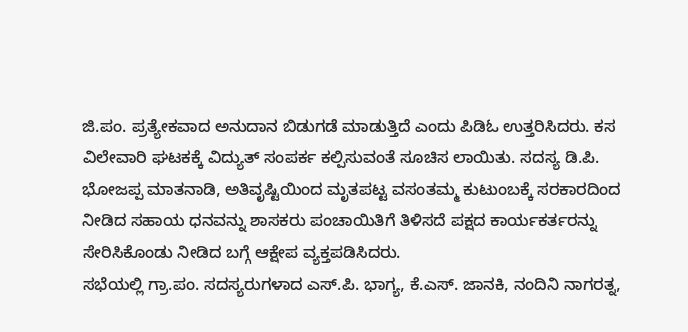ಜಿ.ಪಂ. ಪ್ರತ್ಯೇಕವಾದ ಅನುದಾನ ಬಿಡುಗಡೆ ಮಾಡುತ್ತಿದೆ ಎಂದು ಪಿಡಿಓ ಉತ್ತರಿಸಿದರು. ಕಸ ವಿಲೇವಾರಿ ಘಟಕಕ್ಕೆ ವಿದ್ಯುತ್ ಸಂಪರ್ಕ ಕಲ್ಪಿಸುವಂತೆ ಸೂಚಿಸ ಲಾಯಿತು. ಸದಸ್ಯ ಡಿ.ಪಿ. ಭೋಜಪ್ಪ ಮಾತನಾಡಿ, ಅತಿವೃಷ್ಟಿಯಿಂದ ಮೃತಪಟ್ಟ ವಸಂತಮ್ಮ ಕುಟುಂಬಕ್ಕೆ ಸರಕಾರದಿಂದ ನೀಡಿದ ಸಹಾಯ ಧನವನ್ನು ಶಾಸಕರು ಪಂಚಾಯಿತಿಗೆ ತಿಳಿಸದೆ ಪಕ್ಷದ ಕಾರ್ಯಕರ್ತರನ್ನು ಸೇರಿಸಿಕೊಂಡು ನೀಡಿದ ಬಗ್ಗೆ ಆಕ್ಷೇಪ ವ್ಯಕ್ತಪಡಿಸಿದರು.
ಸಭೆಯಲ್ಲಿ ಗ್ರಾ.ಪಂ. ಸದಸ್ಯರುಗಳಾದ ಎಸ್.ಪಿ. ಭಾಗ್ಯ, ಕೆ.ಎಸ್. ಜಾನಕಿ, ನಂದಿನಿ ನಾಗರತ್ನ,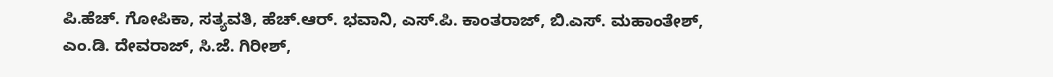ಪಿ.ಹೆಚ್. ಗೋಪಿಕಾ, ಸತ್ಯವತಿ, ಹೆಚ್.ಆರ್. ಭವಾನಿ, ಎಸ್.ಪಿ. ಕಾಂತರಾಜ್, ಬಿ.ಎಸ್. ಮಹಾಂತೇಶ್, ಎಂ.ಡಿ. ದೇವರಾಜ್, ಸಿ.ಜೆ. ಗಿರೀಶ್,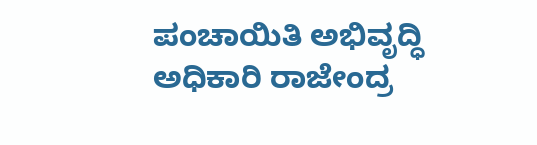ಪಂಚಾಯಿತಿ ಅಭಿವೃದ್ಧಿ ಅಧಿಕಾರಿ ರಾಜೇಂದ್ರ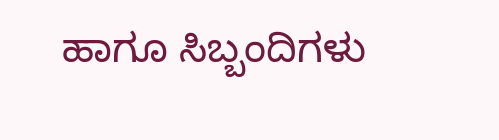ಹಾಗೂ ಸಿಬ್ಬಂದಿಗಳು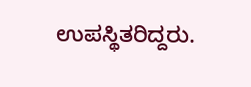ಉಪಸ್ಥಿತರಿದ್ದರು.